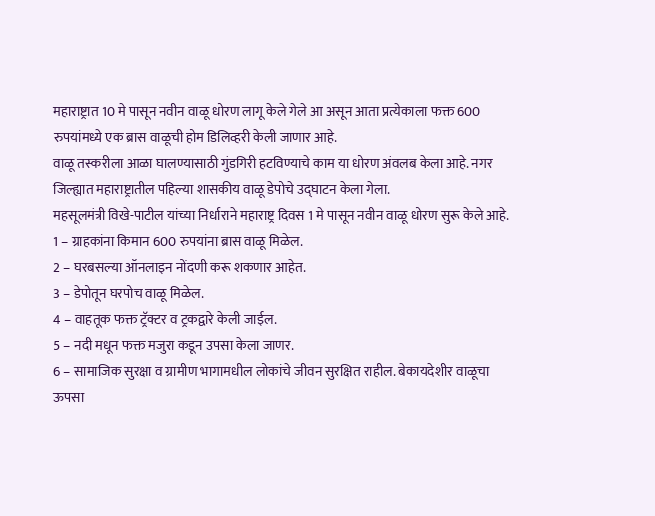महाराष्ट्रात 10 मे पासून नवीन वाळू धोरण लागू केले गेले आ असून आता प्रत्येकाला फक्त 600 रुपयांमध्ये एक ब्रास वाळूची होम डिलिव्हरी केली जाणार आहे.
वाळू तस्करीला आळा घालण्यासाठी गुंडगिरी हटविण्याचे काम या धोरण अंवलब केला आहे. नगर जिल्ह्यात महाराष्ट्रातील पहिल्या शासकीय वाळू डेपोचे उद्घाटन केला गेला.
महसूलमंत्री विखे-पाटील यांच्या निर्धाराने महाराष्ट्र दिवस 1 मे पासून नवीन वाळू धोरण सुरू केले आहे.
1 – ग्राहकांना किमान 600 रुपयांना ब्रास वाळू मिळेल.
2 – घरबसल्या ऑनलाइन नोंदणी करू शकणार आहेत.
3 – डेपोतून घरपोच वाळू मिळेल.
4 – वाहतूक फक्त ट्रॅक्टर व ट्रकद्वारे केली जाईल.
5 – नदी मधून फक्त मजुरा कडून उपसा केला जाणर.
6 – सामाजिक सुरक्षा व ग्रामीण भागामधील लोकांचे जीवन सुरक्षित राहील. बेकायदेशीर वाळूचा ऊपसा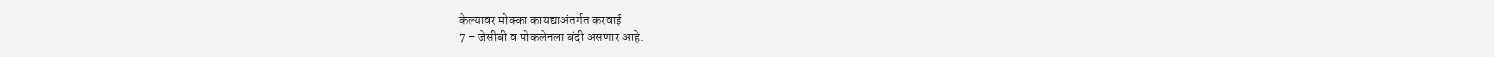केल्यावर मोक्का कायद्याअंतर्गत करवाई
7 – जेसीबी व पोकलेनला बंदी असणार आहे.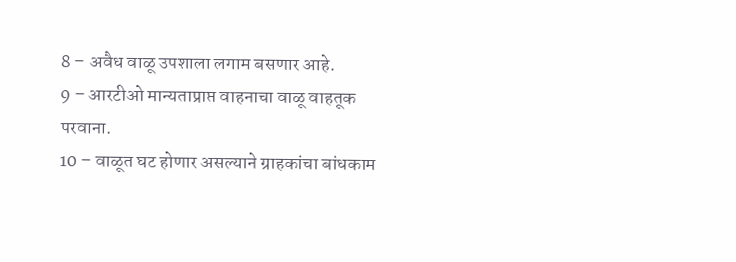8 – अवैध वाळू उपशाला लगाम बसणार आहे.
9 – आरटीओ मान्यताप्राप्त वाहनाचा वाळू वाहतूक परवाना.
10 – वाळूत घट होणार असल्याने ग्राहकांचा बांधकाम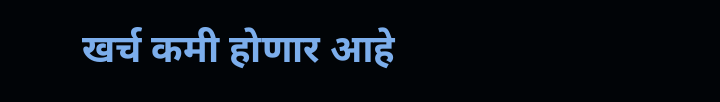खर्च कमी होणार आहे